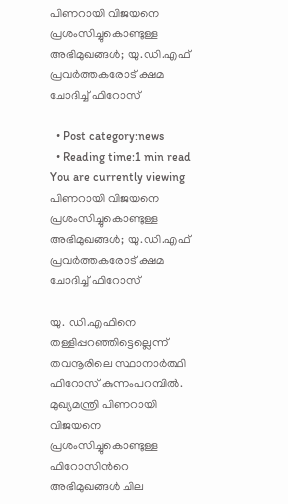പിണറായി വിജയനെ പ്രശംസിച്ചുകൊണ്ടുള്ള അഭിമുഖങ്ങൾ; യു.ഡി.എഫ് പ്രവര്‍ത്തകരോട് ക്ഷമ ചോദിച്ച്‌ ഫിറോസ്

  • Post category:news
  • Reading time:1 min read
You are currently viewing പിണറായി വിജയനെ പ്രശംസിച്ചുകൊണ്ടുള്ള അഭിമുഖങ്ങൾ; യു.ഡി.എഫ് പ്രവര്‍ത്തകരോട് ക്ഷമ ചോദിച്ച്‌ ഫിറോസ്

യു. ഡി.എഫിനെ തള്ളിപ്പറഞ്ഞിട്ടെല്ലെന്ന് തവനൂരിലെ സ്ഥാനാർത്ഥി ഫിറോസ് കുന്നംപറമ്പിൽ. മുഖ്യമന്ത്രി പിണറായി വിജയനെ പ്രശംസിച്ചുകൊണ്ടുള്ള ഫിറോസിന്‍റെ അഭിമുഖങ്ങൾ ചില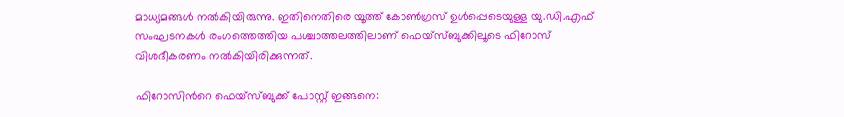മാധ്യമങ്ങൾ നൽകിയിരുന്നു. ഇതിനെതിരെ യൂത്ത് കോൺഗ്രസ് ഉൾപ്പെടെയുള്ള യു.ഡി.എഫ് സംഘടനകൾ രംഗത്തെത്തിയ പശ്ചാത്തലത്തിലാണ് ഫെയ്‌സ്ബുക്കിലൂടെ ഫിറോസ് വിശദീകരണം നൽകിയിരിക്കുന്നത്.

ഫിറോസിന്‍റെ ഫെയ്‌സ്ബുക്ക് പോസ്റ്റ് ഇങ്ങനെ: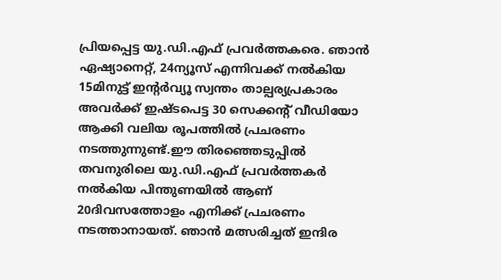പ്രിയപ്പെട്ട യു.ഡി.എഫ് പ്രവർത്തകരെ. ഞാൻ ഏഷ്യാനെറ്റ്, 24ന്യൂസ് എന്നിവക്ക് നൽകിയ 15മിനുട്ട് ഇന്റർവ്യൂ സ്വന്തം താല്പര്യപ്രകാരം അവർക്ക് ഇഷ്ടപെട്ട 30 സെക്കന്റ് വീഡിയോ ആക്കി വലിയ രൂപത്തിൽ പ്രചരണം നടത്തുന്നുണ്ട്.ഈ തിരഞ്ഞെടുപ്പിൽ തവനുരിലെ യു.ഡി.എഫ് പ്രവർത്തകർ നൽകിയ പിന്തുണയിൽ ആണ് 20ദിവസത്തോളം എനിക്ക് പ്രചരണം നടത്താനായത്. ഞാൻ മത്സരിച്ചത് ഇന്ദിര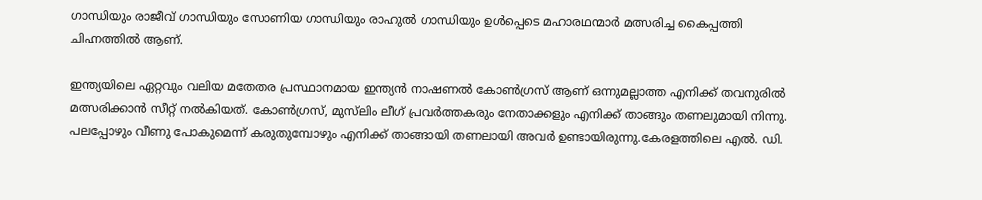ഗാന്ധിയും രാജീവ് ഗാന്ധിയും സോണിയ ഗാന്ധിയും രാഹുൽ ഗാന്ധിയും ഉൾപ്പെടെ മഹാരഥന്മാർ മത്സരിച്ച കൈപ്പത്തി ചിഹ്നത്തിൽ ആണ്.

ഇന്ത്യയിലെ ഏറ്റവും വലിയ മതേതര പ്രസ്ഥാനമായ ഇന്ത്യൻ നാഷണൽ കോൺഗ്രസ് ആണ് ഒന്നുമല്ലാത്ത എനിക്ക് തവനുരിൽ മത്സരിക്കാൻ സീറ്റ് നൽകിയത്. കോൺഗ്രസ്, മുസ്‌ലിം ലീഗ് പ്രവർത്തകരും നേതാക്കളും എനിക്ക് താങ്ങും തണലുമായി നിന്നു. പലപ്പോഴും വീണു പോകുമെന്ന് കരുതുമ്പോഴും എനിക്ക് താങ്ങായി തണലായി അവർ ഉണ്ടായിരുന്നു.കേരളത്തിലെ എൽ. ഡി.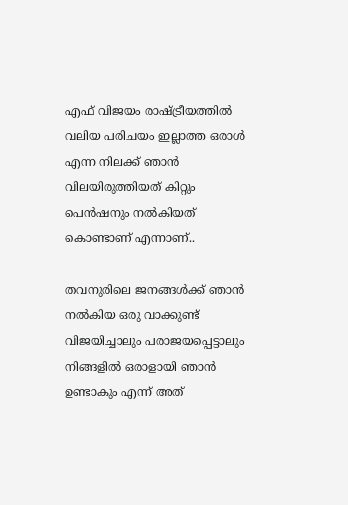എഫ് വിജയം രാഷ്ട്രീയത്തിൽ വലിയ പരിചയം ഇല്ലാത്ത ഒരാൾ എന്ന നിലക്ക് ഞാൻ വിലയിരുത്തിയത് കിറ്റും പെൻഷനും നൽകിയത് കൊണ്ടാണ് എന്നാണ്..

തവനുരിലെ ജനങ്ങൾക്ക് ഞാൻ നൽകിയ ഒരു വാക്കുണ്ട് വിജയിച്ചാലും പരാജയപ്പെട്ടാലും നിങ്ങളിൽ ഒരാളായി ഞാൻ ഉണ്ടാകും എന്ന് അത്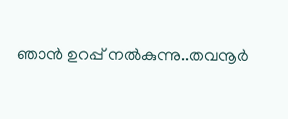ഞാൻ ഉറപ്പ് നൽകുന്നു..തവനൂർ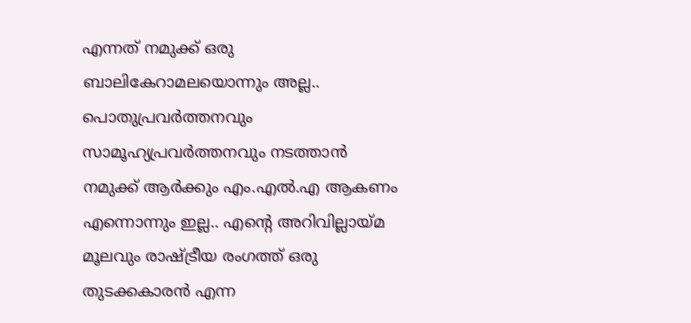എന്നത് നമുക്ക് ഒരു ബാലികേറാമലയൊന്നും അല്ല.. പൊതുപ്രവർത്തനവും സാമൂഹ്യപ്രവർത്തനവും നടത്താൻ നമുക്ക് ആർക്കും എം.എൽ.എ ആകണം എന്നൊന്നും ഇല്ല.. എന്‍റെ അറിവില്ലായ്മ മൂലവും രാഷ്ട്രീയ രംഗത്ത് ഒരു തുടക്കകാരൻ എന്ന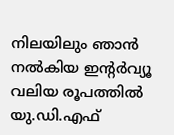നിലയിലും ഞാൻ നൽകിയ ഇന്റർവ്യൂ വലിയ രൂപത്തിൽ യു.ഡി.എഫ്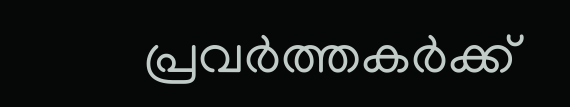പ്രവർത്തകർക്ക്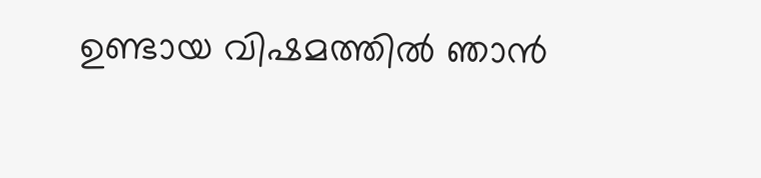ഉണ്ടായ വിഷമത്തിൽ ഞാൻ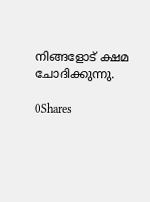നിങ്ങളോട് ക്ഷമ ചോദിക്കുന്നു.

0Shares